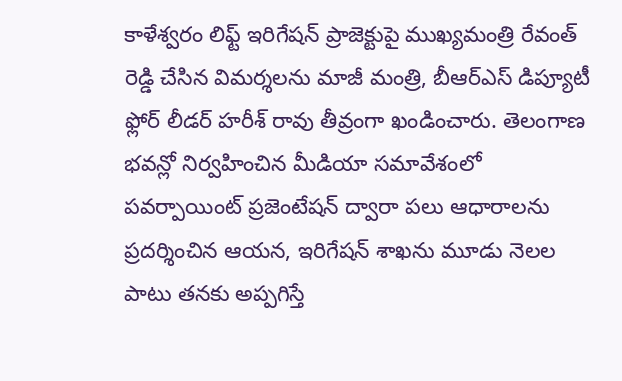కాళేశ్వరం లిఫ్ట్ ఇరిగేషన్ ప్రాజెక్టుపై ముఖ్యమంత్రి రేవంత్ రెడ్డి చేసిన విమర్శలను మాజీ మంత్రి, బీఆర్ఎస్ డిప్యూటీ ఫ్లోర్ లీడర్ హరీశ్ రావు తీవ్రంగా ఖండించారు. తెలంగాణ భవన్లో నిర్వహించిన మీడియా సమావేశంలో పవర్పాయింట్ ప్రజెంటేషన్ ద్వారా పలు ఆధారాలను ప్రదర్శించిన ఆయన, ఇరిగేషన్ శాఖను మూడు నెలల పాటు తనకు అప్పగిస్తే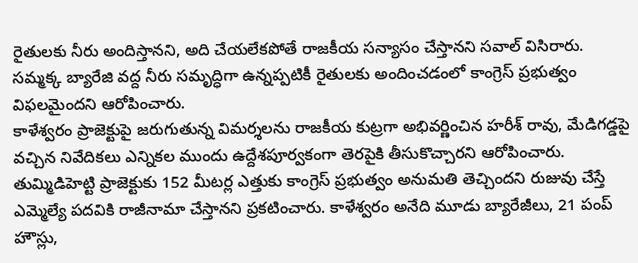రైతులకు నీరు అందిస్తానని, అది చేయలేకపోతే రాజకీయ సన్యాసం చేస్తానని సవాల్ విసిరారు. సమ్మక్క బ్యారేజి వద్ద నీరు సమృద్ధిగా ఉన్నప్పటికీ రైతులకు అందించడంలో కాంగ్రెస్ ప్రభుత్వం విఫలమైందని ఆరోపించారు.
కాళేశ్వరం ప్రాజెక్టుపై జరుగుతున్న విమర్శలను రాజకీయ కుట్రగా అభివర్ణించిన హరీశ్ రావు, మేడిగడ్డపై వచ్చిన నివేదికలు ఎన్నికల ముందు ఉద్దేశపూర్వకంగా తెరపైకి తీసుకొచ్చారని ఆరోపించారు. తుమ్మిడిహెట్టి ప్రాజెక్టుకు 152 మీటర్ల ఎత్తుకు కాంగ్రెస్ ప్రభుత్వం అనుమతి తెచ్చిందని రుజువు చేస్తే ఎమ్మెల్యే పదవికి రాజీనామా చేస్తానని ప్రకటించారు. కాళేశ్వరం అనేది మూడు బ్యారేజీలు, 21 పంప్ హౌస్లు,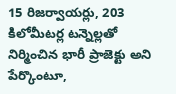15 రిజర్వాయర్లు, 203 కిలోమీటర్ల టన్నెల్లతో నిర్మించిన భారీ ప్రాజెక్టు అని పేర్కొంటూ,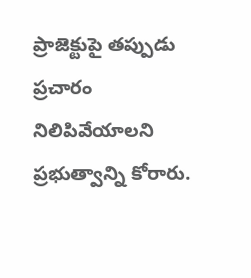ప్రాజెక్టుపై తప్పుడు ప్రచారం నిలిపివేయాలని ప్రభుత్వాన్ని కోరారు.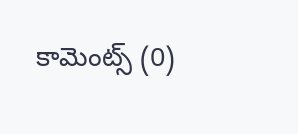కామెంట్స్ (0)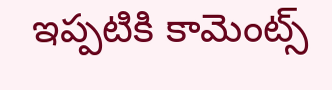ఇప్పటికి కామెంట్స్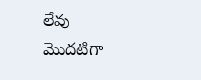లేవు
మొదటిగా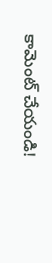కామెంట్ చేయండి!